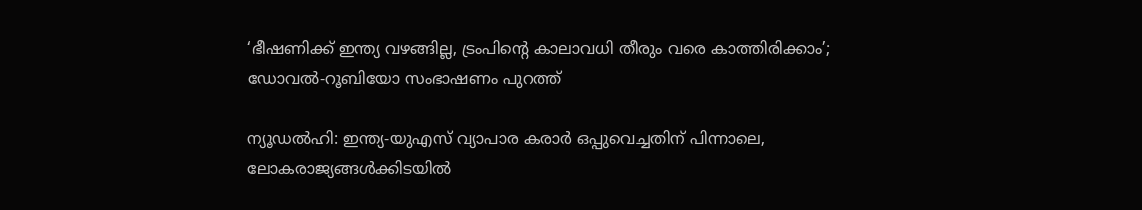‘ഭീഷണിക്ക് ഇന്ത്യ വഴങ്ങില്ല, ട്രംപിന്റെ കാലാവധി തീരും വരെ കാത്തിരിക്കാം’; ഡോവൽ-റൂബിയോ സംഭാഷണം പുറത്ത്

ന്യൂഡൽഹി: ഇന്ത്യ-യുഎസ് വ്യാപാര കരാർ ഒപ്പുവെച്ചതിന് പിന്നാലെ, ലോകരാജ്യങ്ങൾക്കിടയിൽ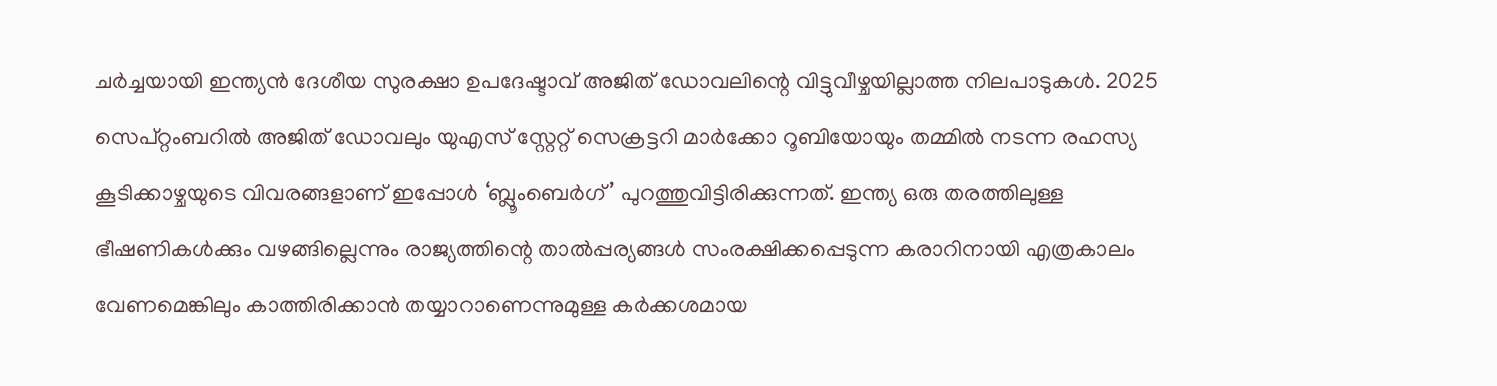ചർച്ചയായി ഇന്ത്യൻ ദേശീയ സുരക്ഷാ ഉപദേഷ്ടാവ് അജിത് ഡോവലിന്റെ വിട്ടുവീഴ്ചയില്ലാത്ത നിലപാടുകൾ. 2025 സെപ്റ്റംബറിൽ അജിത് ഡോവലും യുഎസ് സ്റ്റേറ്റ് സെക്രട്ടറി മാർക്കോ റൂബിയോയും തമ്മിൽ നടന്ന രഹസ്യ കൂടിക്കാഴ്ചയുടെ വിവരങ്ങളാണ് ഇപ്പോൾ ‘ബ്ലൂംബെർഗ്’ പുറത്തുവിട്ടിരിക്കുന്നത്. ഇന്ത്യ ഒരു തരത്തിലുള്ള ഭീഷണികൾക്കും വഴങ്ങില്ലെന്നും രാജ്യത്തിന്റെ താൽപ്പര്യങ്ങൾ സംരക്ഷിക്കപ്പെടുന്ന കരാറിനായി എത്രകാലം വേണമെങ്കിലും കാത്തിരിക്കാൻ തയ്യാറാണെന്നുമുള്ള കർക്കശമായ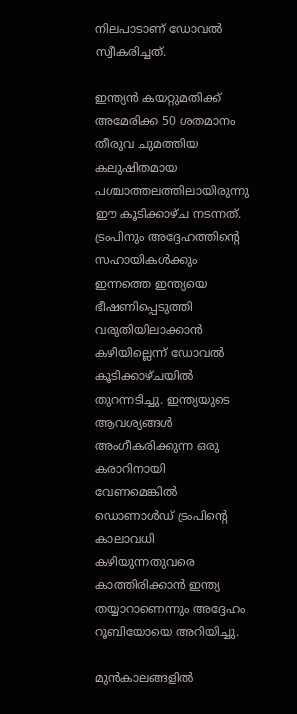നിലപാടാണ് ഡോവൽ സ്വീകരിച്ചത്.

ഇന്ത്യൻ കയറ്റുമതിക്ക് അമേരിക്ക 50 ശതമാനം തീരുവ ചുമത്തിയ കലുഷിതമായ പശ്ചാത്തലത്തിലായിരുന്നു ഈ കൂടിക്കാഴ്ച നടന്നത്. ട്രംപിനും അദ്ദേഹത്തിന്റെ സഹായികൾക്കും ഇന്നത്തെ ഇന്ത്യയെ ഭീഷണിപ്പെടുത്തി വരുതിയിലാക്കാൻ കഴിയില്ലെന്ന് ഡോവൽ കൂടിക്കാഴ്ചയിൽ തുറന്നടിച്ചു. ഇന്ത്യയുടെ ആവശ്യങ്ങൾ അംഗീകരിക്കുന്ന ഒരു കരാറിനായി വേണമെങ്കിൽ ഡൊണാൾഡ് ട്രംപിന്റെ കാലാവധി കഴിയുന്നതുവരെ കാത്തിരിക്കാൻ ഇന്ത്യ തയ്യാറാണെന്നും അദ്ദേഹം റൂബിയോയെ അറിയിച്ചു.

മുൻകാലങ്ങളിൽ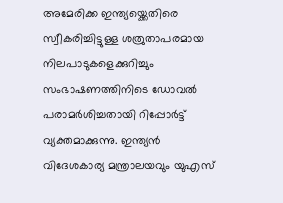അമേരിക്ക ഇന്ത്യയ്ക്കെതിരെ സ്വീകരിച്ചിട്ടുള്ള ശത്രുതാപരമായ നിലപാടുകളെക്കുറിച്ചും സംഭാഷണത്തിനിടെ ഡോവൽ പരാമർശിച്ചതായി റിപ്പോർട്ട് വ്യക്തമാക്കുന്നു. ഇന്ത്യൻ വിദേശകാര്യ മന്ത്രാലയവും യുഎസ്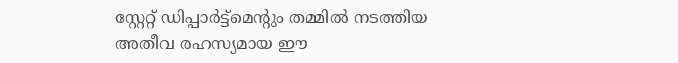സ്റ്റേറ്റ് ഡിപ്പാർട്ട്‌മെന്റും തമ്മിൽ നടത്തിയ അതീവ രഹസ്യമായ ഈ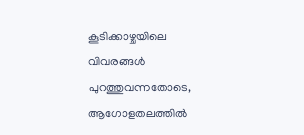കൂടിക്കാഴ്ചയിലെ വിവരങ്ങൾ പുറത്തുവന്നതോടെ, ആഗോളതലത്തിൽ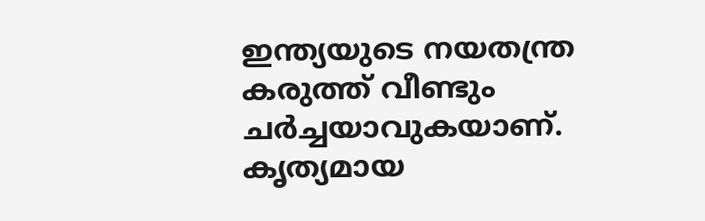ഇന്ത്യയുടെ നയതന്ത്ര കരുത്ത് വീണ്ടും ചർച്ചയാവുകയാണ്. കൃത്യമായ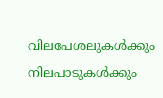വിലപേശലുകൾക്കും നിലപാടുകൾക്കും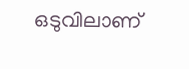ഒടുവിലാണ്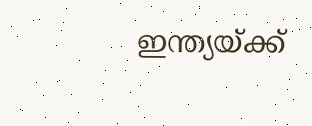ഇന്ത്യയ്ക്ക്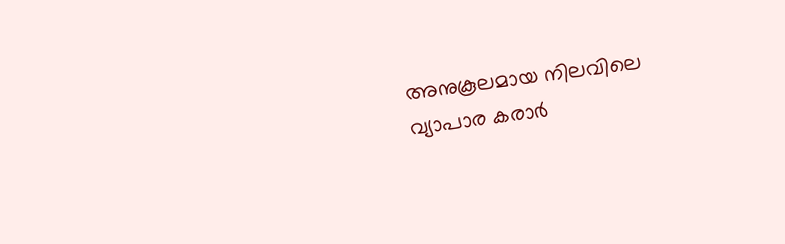അനുകൂലമായ നിലവിലെ വ്യാപാര കരാർ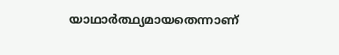യാഥാർത്ഥ്യമായതെന്നാണ്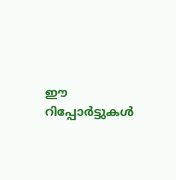ഈ റിപ്പോർട്ടുകൾ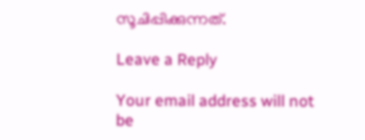സൂചിപ്പിക്കുന്നത്.

Leave a Reply

Your email address will not be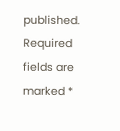published. Required fields are marked *